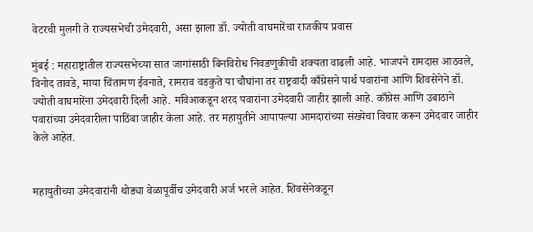वेटरची मुलगी ते राज्यसभेची उमेदवारी, असा झाला डॉ. ज्योती वाघमारेंचा राजकीय प्रवास

मुंबई : महाराष्ट्रातील राज्यसभेच्या सात जागांसाठी बिनविरोध निवडणुकीची शक्यता वाढली आहे. भाजपने रामदास आठवले, विनोद तावडे, माया चिंतामण ईवनाते, रामराव वडकुते या चौघांना तर राष्ट्रवादी काँग्रेसने पार्थ पवारांना आणि शिवसेनेने डॉ. ज्योती वाघमारेंना उमेदवारी दिली आहे. मविआकडून शरद पवारांना उमेदवारी जाहीर झाली आहे. काँग्रेस आणि उबाठाने पवारांच्या उमेदवारीला पाठिंबा जाहीर केला आहे. तर महायुतीने आपापल्या आमदारांच्या संख्येचा विचार करून उमेदवार जाहीर केले आहेत.


महायुतीच्या उमेदवारांनी थोड्या वेळापूर्वीच उमेदवारी अर्ज भरले आहेत. शिवसेनेकडून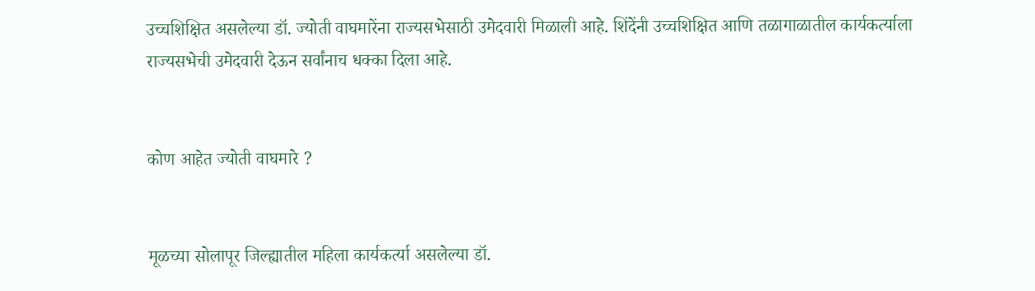उच्चशिक्षित असलेल्या डॉ. ज्योती वाघमारेंना राज्यसभेसाठी उमेदवारी मिळाली आहे. शिंदेंनी उच्चशिक्षित आणि तळागाळातील कार्यकर्त्याला राज्यसभेची उमेदवारी देऊन सर्वांनाच धक्का दिला आहे.


कोण आहेत ज्योती वाघमारे ?


मूळच्या सोलापूर जिल्ह्यातील महिला कार्यकर्त्या असलेल्या डॉ.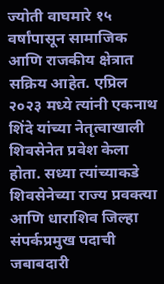ज्योती वाघमारे १५ वर्षांपासून सामाजिक आणि राजकीय क्षेत्रात सक्रिय आहेत. एप्रिल २०२३ मध्ये त्यांनी एकनाथ शिंदे यांच्या नेतृत्वाखाली शिवसेनेत प्रवेश केला होता. सध्या त्यांच्याकडे शिवसेनेच्या राज्य प्रवक्त्या आणि धाराशिव जिल्हा संपर्कप्रमुख पदाची जबाबदारी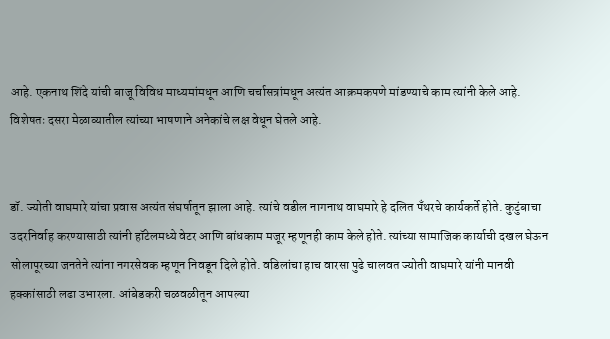आहे. एकनाथ शिंदे यांची बाजू विविध माध्यमांमधून आणि चर्चासत्रांमधून अत्यंत आक्रमकपणे मांडण्याचे काम त्यांनी केले आहे. विशेषतः दसरा मेळाव्यातील त्यांच्या भाषणाने अनेकांचे लक्ष वेधून घेतले आहे.


डॉ. ज्योती वाघमारे यांचा प्रवास अत्यंत संघर्षातून झाला आहे. त्यांचे वडील नागनाथ वाघमारे हे दलित पँथरचे कार्यकर्ते होते. कुटुंबाचा उदरनिर्वाह करण्यासाठी त्यांनी हॉटेलमध्ये वेटर आणि बांधकाम मजूर म्हणूनही काम केले होते. त्यांच्या सामाजिक कार्याची दखल घेऊन सोलापूरच्या जनतेने त्यांना नगरसेवक म्हणून निवडून दिले होते. वडिलांचा हाच वारसा पुढे चालवत ज्योती वाघमारे यांनी मानवी हक्कांसाठी लढा उभारला. आंबेडकरी चळवळीतून आपल्या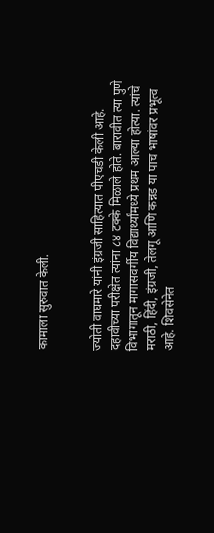कामाला सुरुवात केली.


ज्योती वाघमारे यांनी इंग्रजी साहित्यात पीएचडी केली आहे. दहावीच्या परीक्षेत त्यांना ८४ टक्के मिळाले होते. बारावीत त्या पुणे विभागातून मागासवर्गीय विद्यार्थ्यांमध्ये प्रथम आल्या होत्या. त्यांचे मराठी, हिंदी, इंग्रजी, तेलगू आणि कन्नड या पाच भाषांवर प्रभूत्व आहे. शिवसेनेत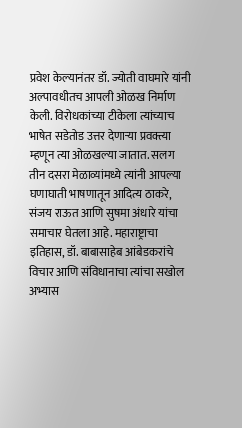प्रवेश केल्यानंतर डॉ. ज्योती वाघमारे यांनी अल्पावधीतच आपली ओळख निर्माण केली. विरोधकांच्या टीकेला त्यांच्याच भाषेत सडेतोड उत्तर देणाऱ्या प्रवक्त्या म्हणून त्या ओळखल्या जातात. सलग तीन दसरा मेळाव्यांमध्ये त्यांनी आपल्या घणाघाती भाषणातून आदित्य ठाकरे, संजय राऊत आणि सुषमा अंधारे यांचा समाचार घेतला आहे. महाराष्ट्राचा इतिहास, डॉ. बाबासाहेब आंबेडकरांचे विचार आणि संविधानाचा त्यांचा सखोल अभ्यास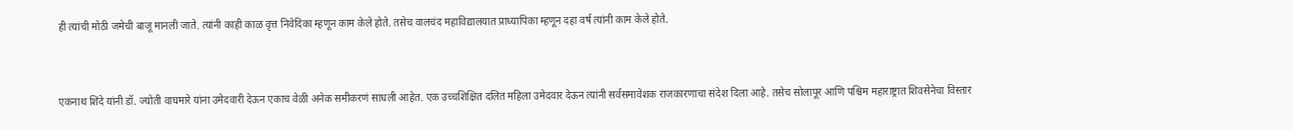ही त्यांची मोठी जमेची बाजू मानली जाते. त्यांनी काही काळ वृत्त निवेदिका म्हणून काम केले होते. तसेच वालचंद महाविद्यालयात प्राध्यापिका म्हणून दहा वर्ष त्यांनी काम केले होते.


एकनाथ शिंदे यांनी डॉ. ज्योती वाघमारे यांना उमेदवारी देऊन एकाच वेळी अनेक समीकरणं साधली आहेत. एक उच्चशिक्षित दलित महिला उमेदवार देऊन त्यांनी सर्वसमावेशक राजकारणाचा संदेश दिला आहे. तसेच सोलापूर आणि पश्चिम महाराष्ट्रात शिवसेनेचा विस्तार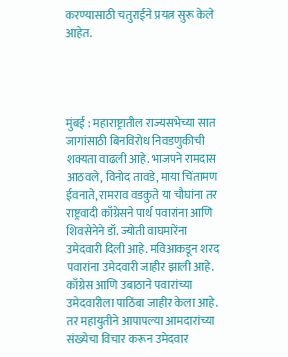करण्यासाठी चतुराईने प्रयत्न सुरू केले आहेत.




मुंबई : महाराष्ट्रातील राज्यसभेच्या सात जागांसाठी बिनविरोध निवडणुकीची शक्यता वाढली आहे. भाजपने रामदास आठवले, विनोद तावडे, माया चिंतामण ईवनाते, रामराव वडकुते या चौघांना तर राष्ट्रवादी काँग्रेसने पार्थ पवारांना आणि शिवसेनेने डॉ. ज्योती वाघमारेंना उमेदवारी दिली आहे. मविआकडून शरद पवारांना उमेदवारी जाहीर झाली आहे. काँग्रेस आणि उबाठाने पवारांच्या उमेदवारीला पाठिंबा जाहीर केला आहे. तर महायुतीने आपापल्या आमदारांच्या संख्येचा विचार करून उमेदवार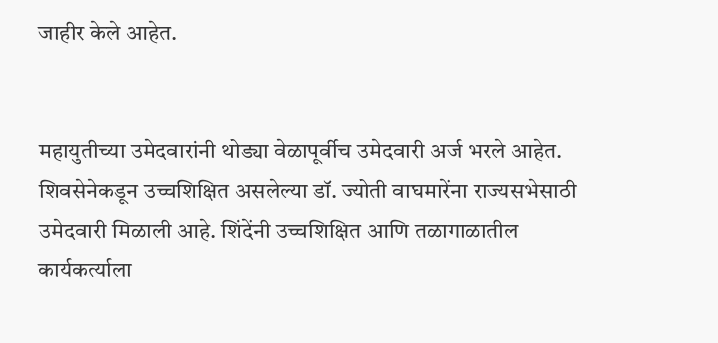जाहीर केले आहेत.


महायुतीच्या उमेदवारांनी थोड्या वेळापूर्वीच उमेदवारी अर्ज भरले आहेत. शिवसेनेकडून उच्चशिक्षित असलेल्या डॉ. ज्योती वाघमारेंना राज्यसभेसाठी उमेदवारी मिळाली आहे. शिंदेंनी उच्चशिक्षित आणि तळागाळातील कार्यकर्त्याला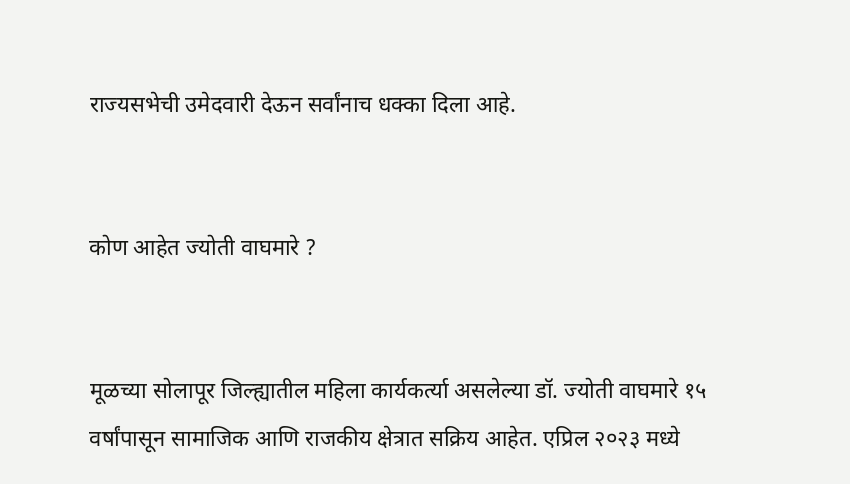राज्यसभेची उमेदवारी देऊन सर्वांनाच धक्का दिला आहे.


कोण आहेत ज्योती वाघमारे ?


मूळच्या सोलापूर जिल्ह्यातील महिला कार्यकर्त्या असलेल्या डॉ. ज्योती वाघमारे १५ वर्षांपासून सामाजिक आणि राजकीय क्षेत्रात सक्रिय आहेत. एप्रिल २०२३ मध्ये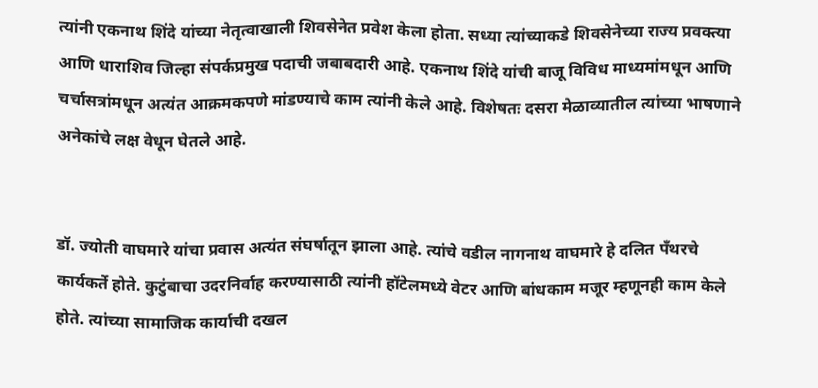त्यांनी एकनाथ शिंदे यांच्या नेतृत्वाखाली शिवसेनेत प्रवेश केला होता. सध्या त्यांच्याकडे शिवसेनेच्या राज्य प्रवक्त्या आणि धाराशिव जिल्हा संपर्कप्रमुख पदाची जबाबदारी आहे. एकनाथ शिंदे यांची बाजू विविध माध्यमांमधून आणि चर्चासत्रांमधून अत्यंत आक्रमकपणे मांडण्याचे काम त्यांनी केले आहे. विशेषतः दसरा मेळाव्यातील त्यांच्या भाषणाने अनेकांचे लक्ष वेधून घेतले आहे.


डॉ. ज्योती वाघमारे यांचा प्रवास अत्यंत संघर्षातून झाला आहे. त्यांचे वडील नागनाथ वाघमारे हे दलित पँथरचे कार्यकर्ते होते. कुटुंबाचा उदरनिर्वाह करण्यासाठी त्यांनी हॉटेलमध्ये वेटर आणि बांधकाम मजूर म्हणूनही काम केले होते. त्यांच्या सामाजिक कार्याची दखल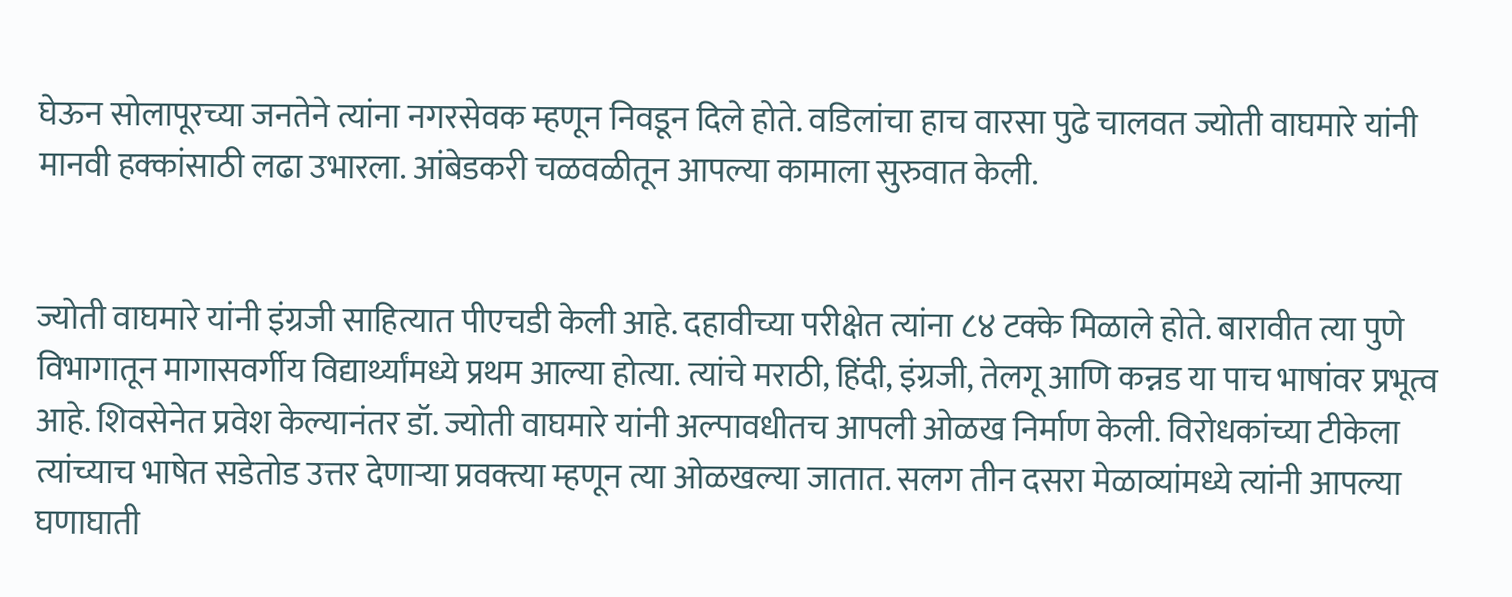घेऊन सोलापूरच्या जनतेने त्यांना नगरसेवक म्हणून निवडून दिले होते. वडिलांचा हाच वारसा पुढे चालवत ज्योती वाघमारे यांनी मानवी हक्कांसाठी लढा उभारला. आंबेडकरी चळवळीतून आपल्या कामाला सुरुवात केली.


ज्योती वाघमारे यांनी इंग्रजी साहित्यात पीएचडी केली आहे. दहावीच्या परीक्षेत त्यांना ८४ टक्के मिळाले होते. बारावीत त्या पुणे विभागातून मागासवर्गीय विद्यार्थ्यांमध्ये प्रथम आल्या होत्या. त्यांचे मराठी, हिंदी, इंग्रजी, तेलगू आणि कन्नड या पाच भाषांवर प्रभूत्व आहे. शिवसेनेत प्रवेश केल्यानंतर डॉ. ज्योती वाघमारे यांनी अल्पावधीतच आपली ओळख निर्माण केली. विरोधकांच्या टीकेला त्यांच्याच भाषेत सडेतोड उत्तर देणाऱ्या प्रवक्त्या म्हणून त्या ओळखल्या जातात. सलग तीन दसरा मेळाव्यांमध्ये त्यांनी आपल्या घणाघाती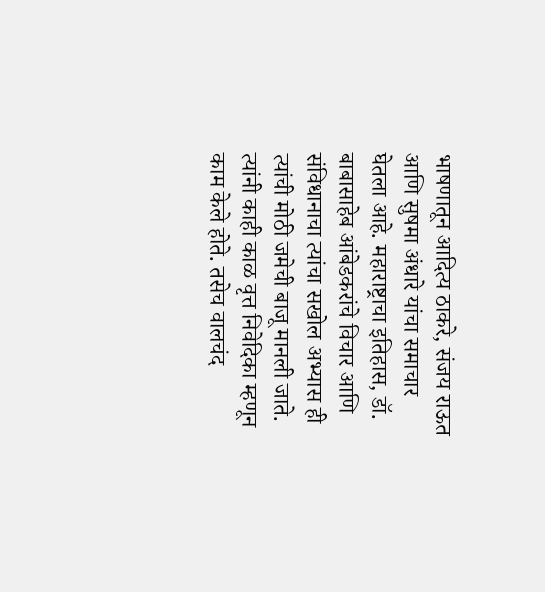भाषणातून आदित्य ठाकरे, संजय राऊत आणि सुषमा अंधारे यांचा समाचार घेतला आहे. महाराष्ट्राचा इतिहास, डॉ. बाबासाहेब आंबेडकरांचे विचार आणि संविधानाचा त्यांचा सखोल अभ्यास ही त्यांची मोठी जमेची बाजू मानली जाते. त्यांनी काही काळ वृत्त निवेदिका म्हणून काम केले होते. तसेच वालचंद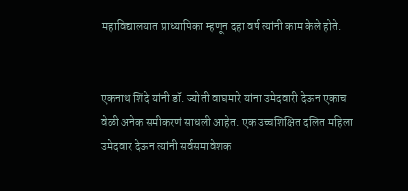महाविद्यालयात प्राध्यापिका म्हणून दहा वर्ष त्यांनी काम केले होते.


एकनाथ शिंदे यांनी डॉ. ज्योती वाघमारे यांना उमेदवारी देऊन एकाच वेळी अनेक समीकरणं साधली आहेत. एक उच्चशिक्षित दलित महिला उमेदवार देऊन त्यांनी सर्वसमावेशक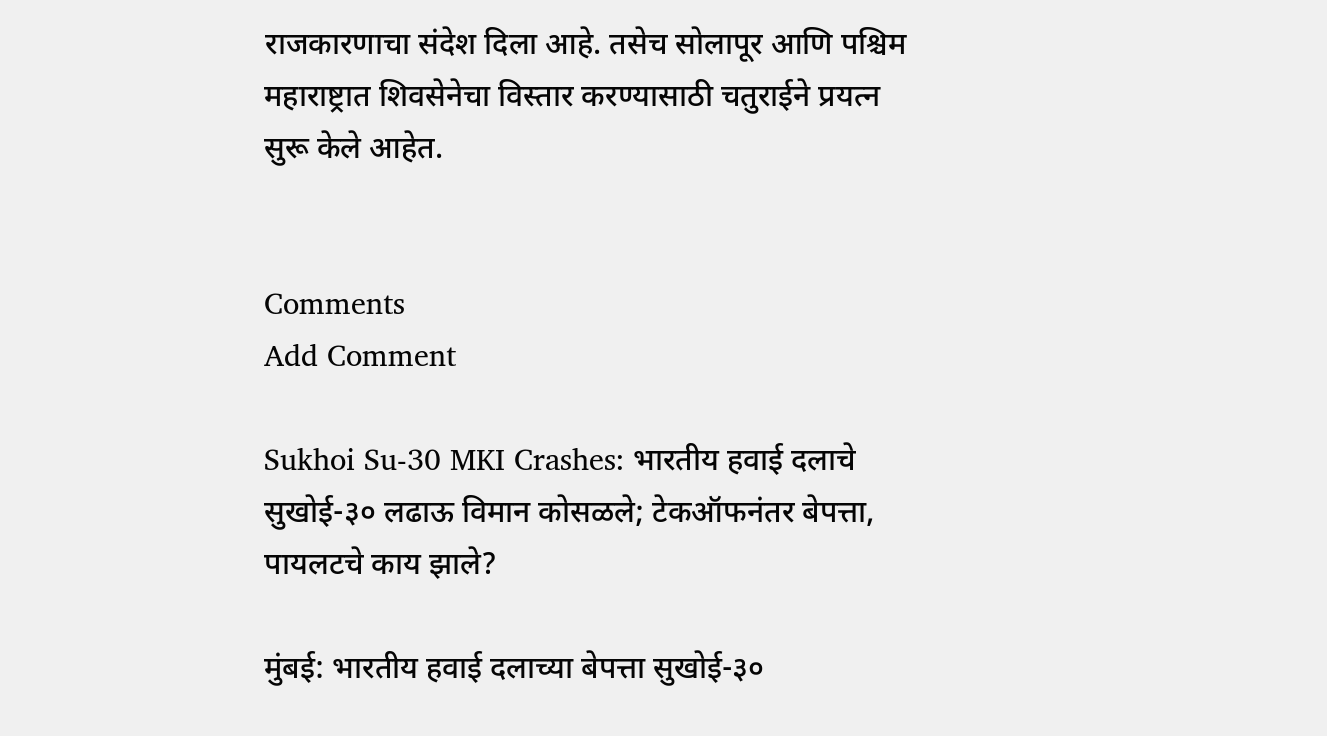राजकारणाचा संदेश दिला आहे. तसेच सोलापूर आणि पश्चिम महाराष्ट्रात शिवसेनेचा विस्तार करण्यासाठी चतुराईने प्रयत्न सुरू केले आहेत.


Comments
Add Comment

Sukhoi Su-30 MKI Crashes: भारतीय हवाई दलाचे सुखोई-३० लढाऊ विमान कोसळले; टेकऑफनंतर बेपत्ता, पायलटचे काय झाले?

मुंबई: भारतीय हवाई दलाच्या बेपत्ता सुखोई-३०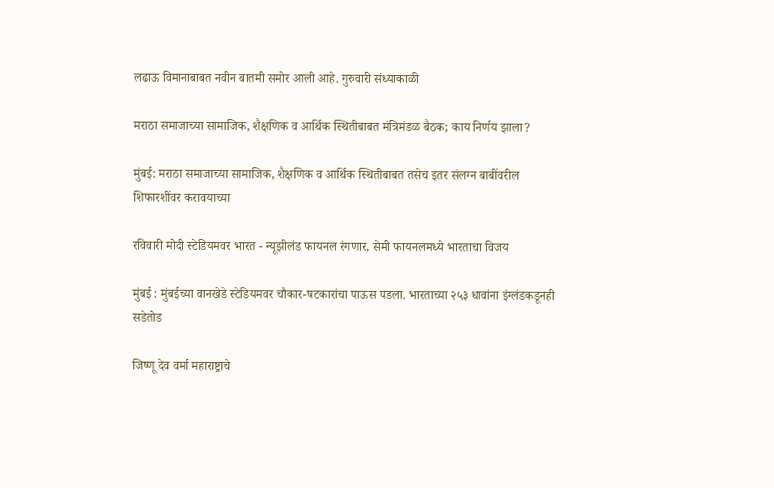लढाऊ विमानाबाबत नवीन बातमी समोर आली आहे. गुरुवारी संध्याकाळी

मराठा समाजाच्या सामाजिक, शैक्षणिक व आर्थिक स्थितीबाबत मंत्रिमंडळ बैठक; काय निर्णय झाला?

मुंबई: मराठा समाजाच्या सामाजिक, शैक्षणिक व आर्थिक स्थितीबाबत तसेच इतर संलग्न बाबींवरील शिफारशींवर करावयाच्या

रविवारी मोदी स्टेडियमवर भारत - न्यूझीलंड फायनल रंगणार, सेमी फायनलमध्ये भारताचा विजय

मुंबई : मुंबईच्या वानखेडे स्टेडियमवर चौकार-षटकारांचा पाऊस पडला. भारताच्या २५३ धावांना इंग्लंडकडूनही सडेतोड

जिष्णू देव वर्मा महाराष्ट्राचे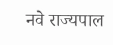नवे राज्यपाल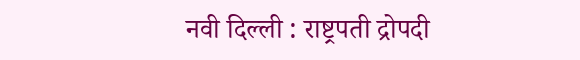नवी दिल्ली : राष्ट्रपती द्रोपदी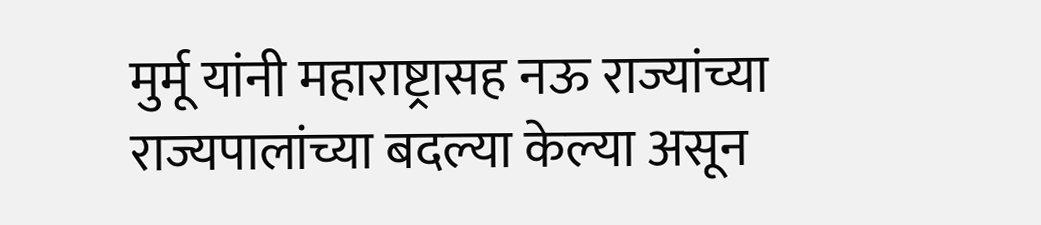मुर्मू यांनी महाराष्ट्रासह नऊ राज्यांच्या राज्यपालांच्या बदल्या केल्या असून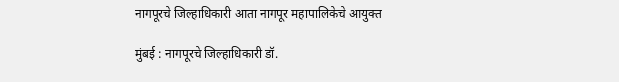नागपूरचे जिल्हाधिकारी आता नागपूर महापालिकेचे आयुक्त

मुंबई : नागपूरचे जिल्हाधिकारी डॉ.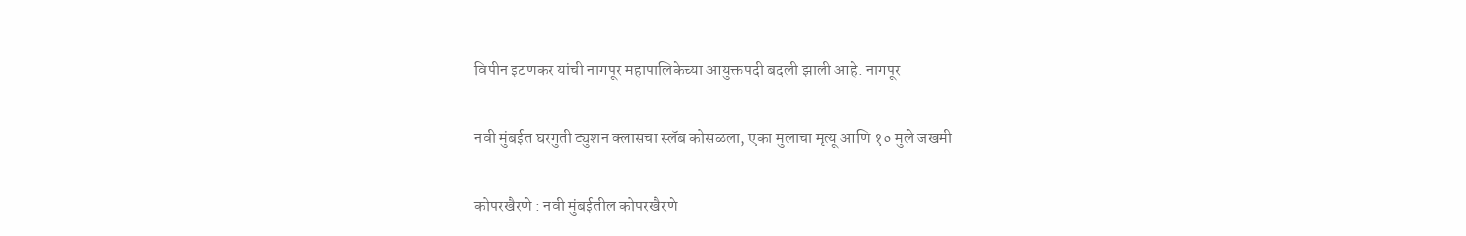विपीन इटणकर यांची नागपूर महापालिकेच्या आयुक्तपदी बदली झाली आहे. नागपूर

नवी मुंबईत घरगुती ट्युशन क्लासचा स्लॅब कोसळला, एका मुलाचा मृत्यू आणि १० मुले जखमी

कोपरखैरणे : नवी मुंबईतील कोपरखैरणे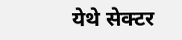येथे सेक्टर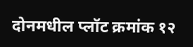दोनमधील प्लॉट क्रमांक १२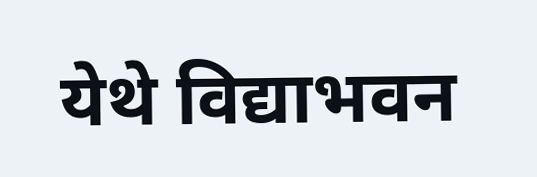येथे विद्याभवन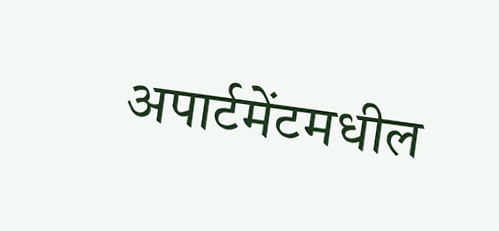अपार्टमेंटमधील